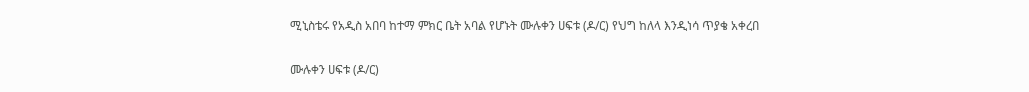ሚኒስቴሩ የአዲስ አበባ ከተማ ምክር ቤት አባል የሆኑት ሙሉቀን ሀፍቱ (ዶ/ር) የህግ ከለላ እንዲነሳ ጥያቄ አቀረበ

ሙሉቀን ሀፍቱ (ዶ/ር)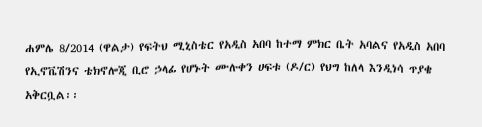ሐምሌ 8/2014 (ዋልታ) የፍትህ ሚኒስቴር የአዲስ አበባ ከተማ ምክር ቤት አባልና የአዲስ አበባ የኢኖቬሽንና ቴክኖሎጂ ቢሮ ኃላፊ የሆኑት ሙሉቀን ሀፍቱ (ዶ/ር) የህግ ከለላ እንዲነሳ ጥያቄ አቅርቧል፡፡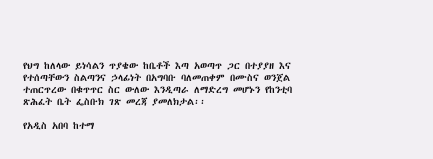የህግ ከለላው ይነሳልን ጥያቄው ከቤቶች እጣ አወጣጥ ጋር በተያያዘ እና የተሰጣቸውን ስልጣንና ኃላፊነት በአግባቡ ባለመጠቀም በሙስና ወንጀል ተጠርጥረው በቁጥጥር ስር ውለው እንዲጣራ ለማድረግ መሆኑን የከንቲባ ጽሕፈት ቤት ፌስቡክ ገጽ መረጃ ያመለክታል፡፡

የአዲስ አበባ ከተማ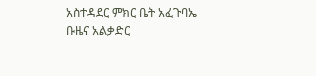አስተዳደር ምክር ቤት አፈጉባኤ ቡዜና አልቃድር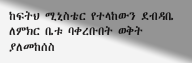ከፍትህ ሚኒስቴር የተላከውን ደብዳቤ ለምክር ቤቱ ባቀረቡበት ወቅት ያለመከሰስ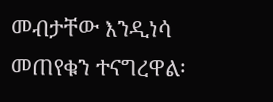መብታቸው እንዲነሳ መጠየቁን ተናግረዋል፡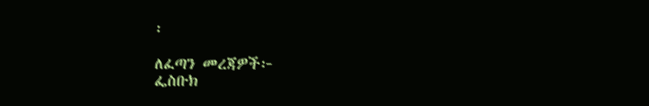፡

ለፈጣን መረጃዎች፦
ፌስቡክ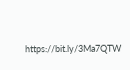https://bit.ly/3Ma7QTW